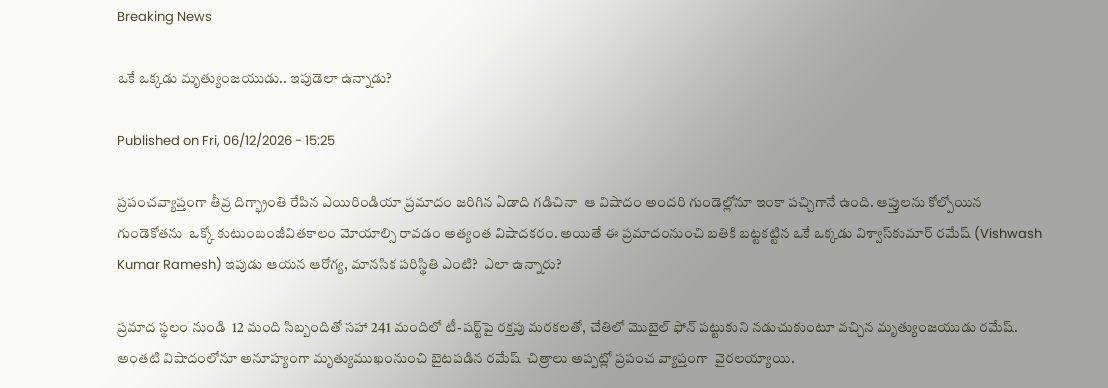Breaking News

ఒకే ఒక్కడు మృత్యుంజయుడు.. ఇపుడెలా ఉన్నాడు?

Published on Fri, 06/12/2026 - 15:25

ప్రపంచవ్యాప్తంగా తీవ్ర దిగ్భ్రాంతి రేపిన ఎయిరిండియా ప్రమాదం జరిగిన ఏడాది గడిచినా  ఆ విషాదం అందరి గుండెల్లోనూ ఇంకా పచ్చిగానే ఉంది. ఆప్తులను కోల్పోయిన గుండెకోతను  ఒక్కో కుటుంబంజీవితకాలం మోయాల్సి రావడం అత్యంత విషాదకరం. అయితే ఈ ప్రమాదంనుంచి బతికి బట్టకట్టిన ఒకే ఒక్కడు విశ్వాస్‌కుమార్ రమేష్ (Vishwash Kumar Ramesh) ఇపుడు ఆయన ఆరోగ్య, మానసిక పరిస్థితి ఎంటి?  ఎలా ఉన్నారు?

ప్రమాద స్థలం నుండి  12 మంది సిబ్బందితో సహా 241 మందిలో టీ-షర్ట్‌పై రక్తపు మరకలతో, చేతిలో మొబైల్ ఫోన్ పట్టుకుని నడుచుకుంటూ వచ్చిన మృత్యుంజయుడు రమేష్‌. అంతటి విషాదంలోనూ అనూహ్యంగా మృత్యుముఖంనుంచి బైటపడిన రమేష్‌  చిత్రాలు అప్పట్లో ప్రపంచ వ్యాప్తంగా  వైరలయ్యాయి.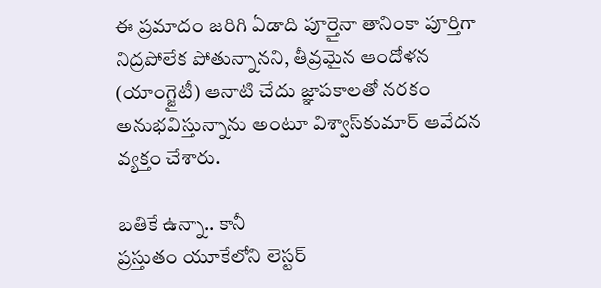ఈ ప్రమాదం జరిగి ఏడాది పూర్తైనా తానింకా పూర్తిగా నిద్రపోలేక పోతున్నానని, తీవ్రమైన ఆందోళన (యాంగ్జైటీ) ఆనాటి చేదు జ్ఞాపకాలతో నరకం అనుభవిస్తున్నాను అంటూ విశ్వాస్‌కుమార్ ఆవేదన వ్యక్తం చేశారు.

బతికే ఉన్నా.. కానీ
ప్రస్తుతం యూకేలోని లెస్టర్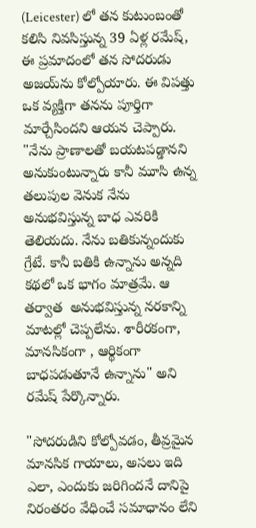(Leicester) లో తన కుటుంబంతో కలిసి నివసిస్తున్న 39 ఏళ్ల రమేష్, ఈ ప్రమాదంలో తన సోదరుడు అజయ్‌ను కోల్పోయారు. ఈ విపత్తు ఒక వ్యక్తిగా తనను పూర్తిగా మార్చేసిందని ఆయన చెప్పారు. "నేను ప్రాణాలతో బయటపడ్డానని  అనుకుంటున్నారు కానీ మూసి ఉన్న తలుపుల వెనుక నేను అనుభవిస్తున్న బాధ ఎవరికి తెలియదు. నేను బతికున్నందుకు గ్రేటే. కానీ బతికి ఉన్నాను అన్నది కథలో ఒక భాగం మాత్రమే. ఆ తర్వాత  అనుభవిస్తున్న నరకాన్ని మాటల్లో చెప్పలేను. శారీరకంగా, మానసికంగా , ఆర్థికంగా  బాధపడుతూనే ఉన్నాను" అని రమేష్ పేర్కొన్నారు.

"సోదరుడిని కోల్పోవడం, తీవ్రమైన మానసిక గాయాలు, అసలు ఇది ఎలా, ఎందుకు జరిగిందనే దానిపై నిరంతరం వేధించే సమాధానం లేని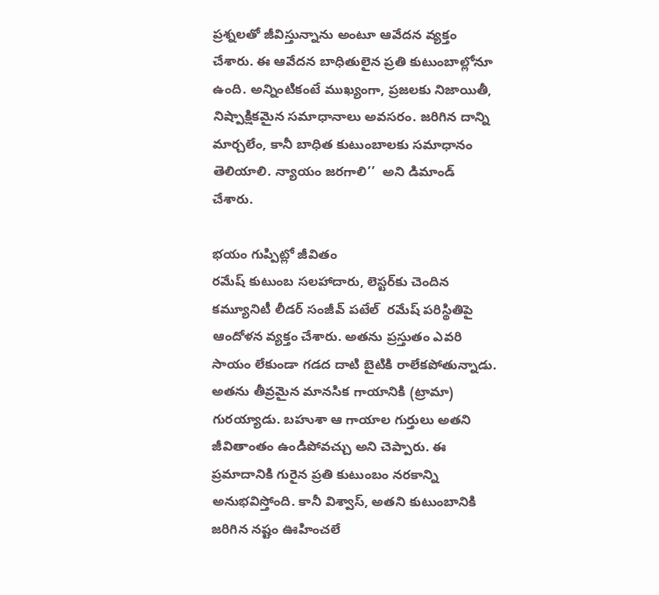ప్రశ్నలతో జీవిస్తున్నాను అంటూ ఆవేదన వ్యక్తం చేశారు. ఈ ఆవేదన బాధితులైన ప్రతి కుటుంబాల్లోనూ ఉంది. అన్నింటికంటే ముఖ్యంగా, ప్రజలకు నిజాయితీ, నిష్పాక్షికమైన సమాధానాలు అవసరం. జరిగిన దాన్ని మార్చలేం, కానీ బాధిత కుటుంబాలకు సమాధానం తెలియాలి. న్యాయం జరగాలి’’  అని డిమాండ్‌ చేశారు.

భయం గుప్పిట్లో జీవితం
రమేష్ కుటుంబ సలహాదారు, లెస్టర్‌కు చెందిన కమ్యూనిటీ లీడర్ సంజీవ్ పటేల్  రమేష్ పరిస్థితిపై ఆందోళన వ్యక్తం చేశారు. అతను ప్రస్తుతం ఎవరి సాయం లేకుండా గడద దాటి బైటికి రాలేకపోతున్నాడు. అతను తీవ్రమైన మానసిక గాయానికి (ట్రామా) గురయ్యాడు. బహుశా ఆ గాయాల గుర్తులు అతని జీవితాంతం ఉండిపోవచ్చు అని చెప్పారు. ఈ ప్రమాదానికి గురైన ప్రతి కుటుంబం నరకాన్ని అనుభవిస్తోంది. కానీ విశ్వాస్, అతని కుటుంబానికి జరిగిన నష్టం ఊహించలే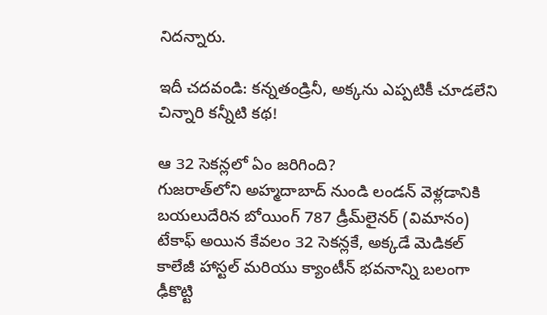నిదన్నారు.

ఇదీ చదవండి: కన్నతండ్రినీ, అక్కను ఎప్పటికీ చూడలేని చిన్నారి కన్నీటి కథ!

ఆ 32 సెకన్లలో ఏం జరిగింది?
గుజరాత్‌లోని అహ్మదాబాద్ నుండి లండన్ వెళ్లడానికి బయలుదేరిన బోయింగ్ 787 డ్రీమ్‌లైనర్ (విమానం) టేకాఫ్ అయిన కేవలం 32 సెకన్లకే, అ‍క్కడే మెడికల్ కాలేజీ హాస్టల్ మరియు క్యాంటీన్ భవనాన్ని బలంగా ఢీకొట్టి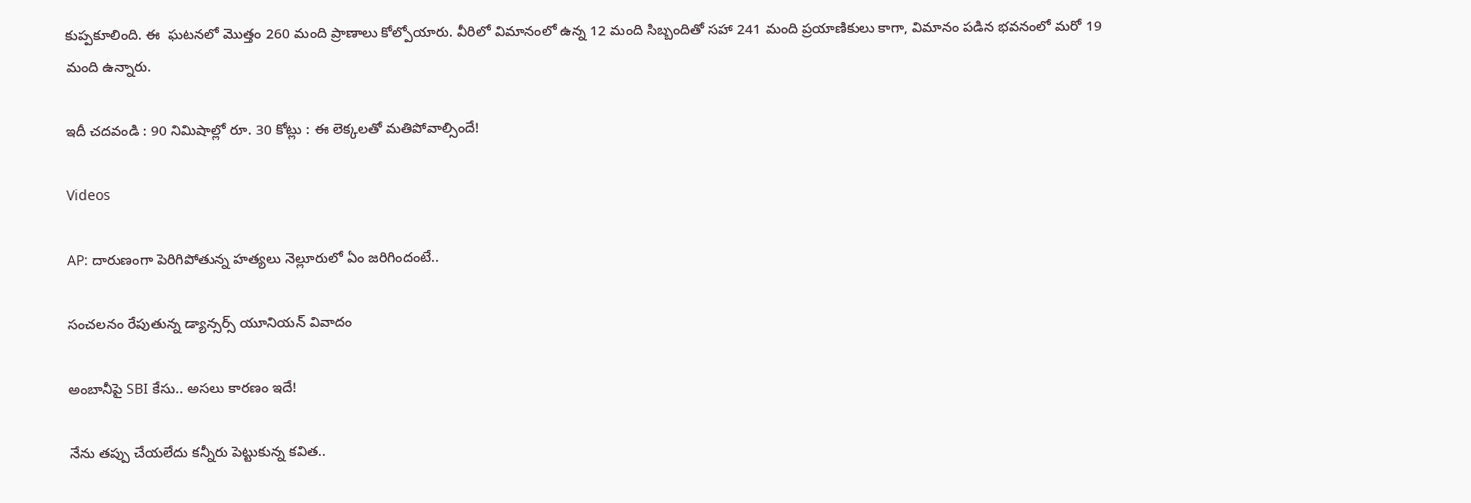కుప్పకూలింది. ఈ  ఘటనలో మొత్తం 260 మంది ప్రాణాలు కోల్పోయారు. వీరిలో విమానంలో ఉన్న 12 మంది సిబ్బందితో సహా 241 మంది ప్రయాణికులు కాగా, విమానం పడిన భవనంలో మరో 19 మంది ఉన్నారు.

ఇదీ చదవండి : 90 నిమిషాల్లో రూ. 30 కోట్లు : ఈ లెక్కలతో మతిపోవాల్సిందే!

Videos

AP: దారుణంగా పెరిగిపోతున్న హత్యలు నెల్లూరులో ఏం జరిగిందంటే..

సంచలనం రేపుతున్న డ్యాన్సర్స్ యూనియన్ వివాదం

అంబానీపై SBI కేసు.. అసలు కారణం ఇదే!

నేను తప్పు చేయలేదు కన్నీరు పెట్టుకున్న కవిత..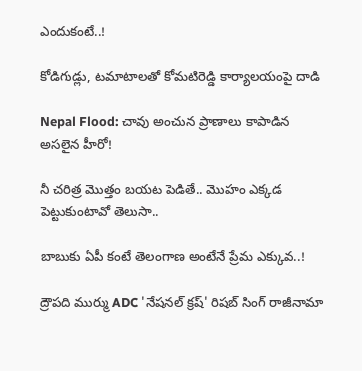ఎందుకంటే..!

కోడిగుడ్లు, టమాటాలతో కోమటిరెడ్డి కార్యాలయంపై దాడి

Nepal Flood: చావు అంచున ప్రాణాలు కాపాడిన అసలైన హీరో!

నీ చరిత్ర మొత్తం బయట పెడితే.. మొహం ఎక్కడ పెట్టుకుంటావో తెలుసా..

బాబుకు ఏపీ కంటే తెలంగాణ అంటేనే ప్రేమ ఎక్కువ..!

ద్రౌపది ముర్ము ADC 'నేషనల్ క్రష్' రిషబ్ సింగ్ రాజీనామా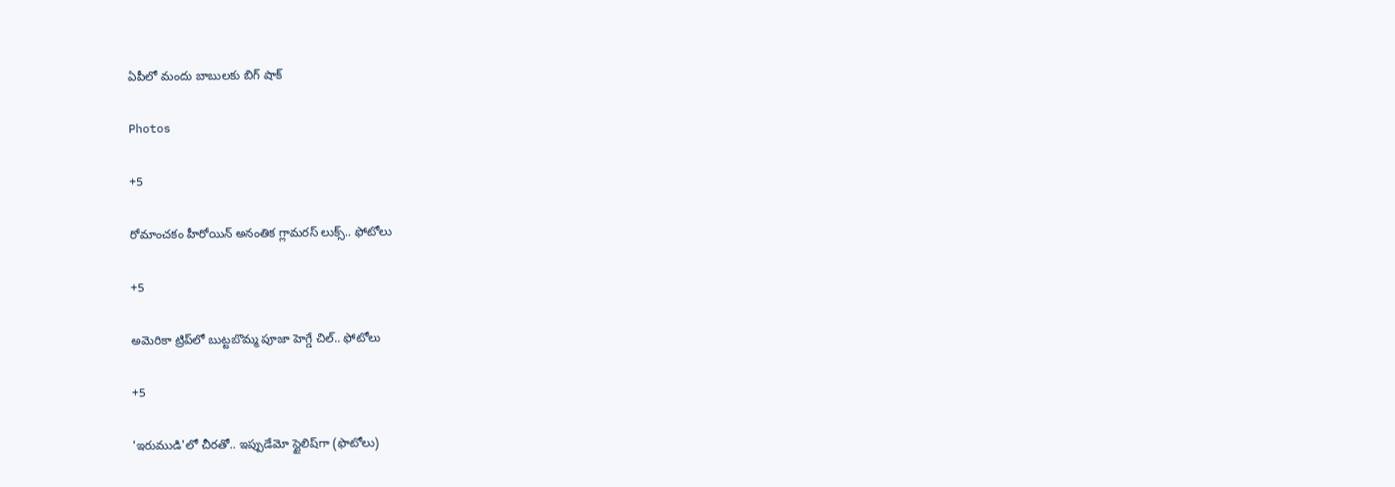ఏపీలో మందు బాబులకు బిగ్ షాక్

Photos

+5

రోమాంచకం హీరోయిన్ అనంతిక గ్లామరస్ లుక్స్.. ఫోటోలు

+5

అమెరికా ట్రిప్‌లో బుట్టబొమ్మ పూజా హెగ్డే చిల్.. ఫోటోలు

+5

'ఇరుముడి'లో చీరతో.. ఇప్పుడేమో స్టైలిష్‌గా (ఫొటోలు)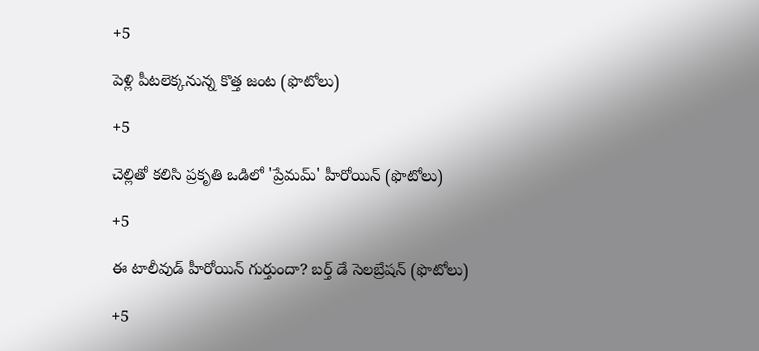+5

పెళ్లి పీటలెక్కనున్న కొత్త జంట (ఫొటోలు)

+5

చెల్లితో కలిసి ప్రకృతి ఒడిలో 'ప్రేమమ్' హీరోయిన్ (ఫొటోలు)

+5

ఈ టాలీవుడ్ హీరోయిన్ గుర్తుందా? బర్త్ డే సెలబ్రేషన్ (ఫొటోలు)

+5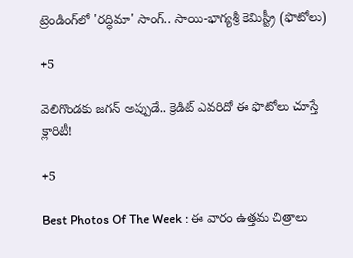ట్రెండింగ్‌లో 'రద్ధిమా' సాంగ్.. సాయి-భాగ్యశ్రీ కెమిస్ట్రీ (ఫొటోలు)

+5

వెలిగొండకు జగన్‌ అప్పుడే.. క్రెడిట్‌ ఎవరిదో ఈ ఫొటోలు చూస్తే క్లారిటీ!

+5

Best Photos Of The Week : ఈ వారం ఉత్తమ చిత్రాలు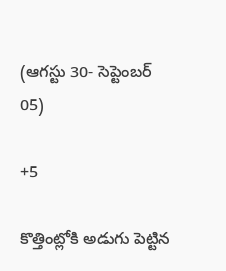(ఆగస్టు 30- సెప్టెంబర్ 05)

+5

కొత్తింట్లోకి అడుగు పెట్టిన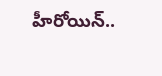హీరోయిన్..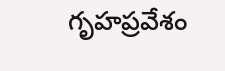గృహప్రవేశం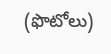(ఫొటోలు)